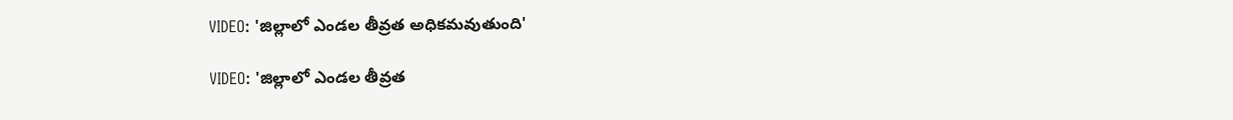VIDEO: 'జిల్లాలో ఎండల తీవ్రత అధికమవుతుంది'

VIDEO: 'జిల్లాలో ఎండల తీవ్రత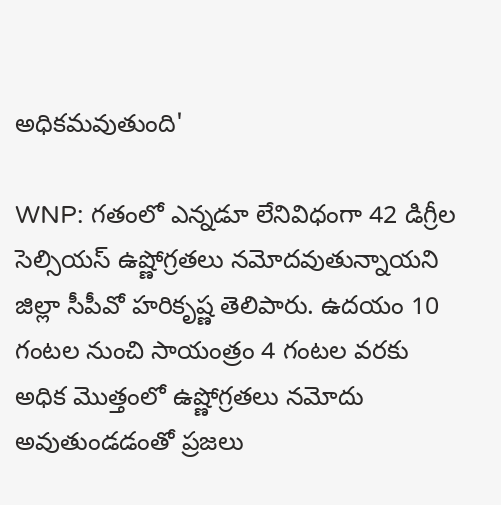అధికమవుతుంది'

WNP: గతంలో ఎన్నడూ లేనివిధంగా 42 డిగ్రీల సెల్సియస్ ఉష్ణోగ్రతలు నమోదవుతున్నాయని జిల్లా సీపీవో హరికృష్ణ తెలిపారు. ఉదయం 10 గంటల నుంచి సాయంత్రం 4 గంటల వరకు అధిక మొత్తంలో ఉష్ణోగ్రతలు నమోదు అవుతుండడంతో ప్రజలు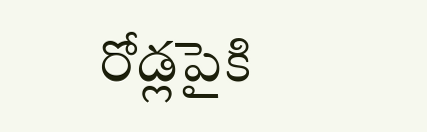రోడ్లపైకి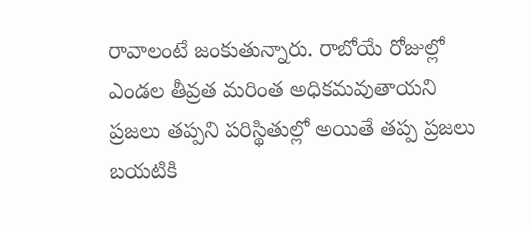రావాలంటే జంకుతున్నారు. రాబోయే రోజుల్లో ఎండల తీవ్రత మరింత అధికమవుతాయని ప్రజలు తప్పని పరిస్థితుల్లో అయితే తప్ప ప్రజలు బయటికి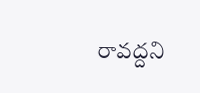రావద్దని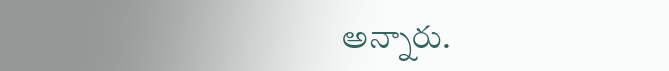అన్నారు.